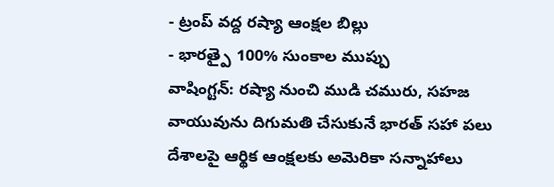- ట్రంప్ వద్ద రష్యా ఆంక్షల బిల్లు
- భారత్పై 100% సుంకాల ముప్పు
వాషింగ్టన్: రష్యా నుంచి ముడి చమురు, సహజ వాయువును దిగుమతి చేసుకునే భారత్ సహా పలు దేశాలపై ఆర్థిక ఆంక్షలకు అమెరికా సన్నాహాలు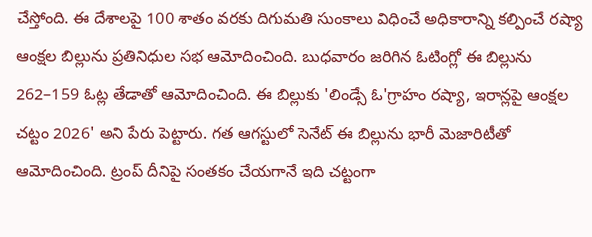చేస్తోంది. ఈ దేశాలపై 100 శాతం వరకు దిగుమతి సుంకాలు విధించే అధికారాన్ని కల్పించే రష్యా ఆంక్షల బిల్లును ప్రతినిధుల సభ ఆమోదించింది. బుధవారం జరిగిన ఓటింగ్లో ఈ బిల్లును 262–159 ఓట్ల తేడాతో ఆమోదించింది. ఈ బిల్లుకు 'లిండ్సే ఓ'గ్రాహం రష్యా, ఇరాన్లపై ఆంక్షల చట్టం 2026' అని పేరు పెట్టారు. గత ఆగస్టులో సెనేట్ ఈ బిల్లును భారీ మెజారిటీతో ఆమోదించింది. ట్రంప్ దీనిపై సంతకం చేయగానే ఇది చట్టంగా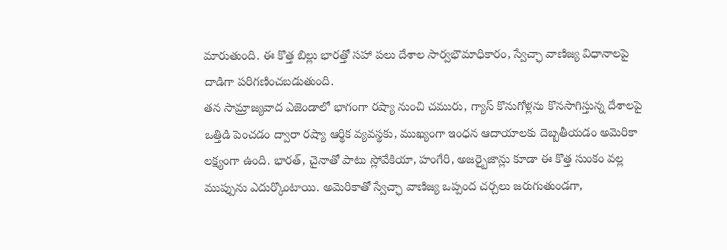మారుతుంది. ఈ కొత్త బిల్లు భారత్తో సహా పలు దేశాల సార్వభౌమాధికారం, స్వేచ్ఛా వాణిజ్య విధానాలపై దాడిగా పరిగణించబడుతుంది.
తన సామ్రాజ్యవాద ఎజెండాలో భాగంగా రష్యా నుంచి చమురు, గ్యాస్ కొనుగోళ్లను కొనసాగిస్తున్న దేశాలపై ఒత్తిడి పెంచడం ద్వారా రష్యా ఆర్థిక వ్యవస్థకు, ముఖ్యంగా ఇంధన ఆదాయాలకు దెబ్బతీయడం అమెరికా లక్ష్యంగా ఉంది. భారత్, చైనాతో పాటు స్లోవేకియా, హంగేరి, అజర్బైజాన్లు కూడా ఈ కొత్త సుంకం వల్ల ముప్పును ఎదుర్కొంటాయి. అమెరికాతో స్వేచ్ఛా వాణిజ్య ఒప్పంద చర్చలు జరుగుతుండగా,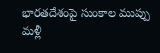భారతదేశంపై సుంకాల ముప్పు మళ్లీ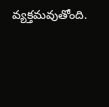వ్యక్తమవుతోంది.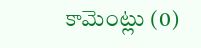కామెంట్లు (0)